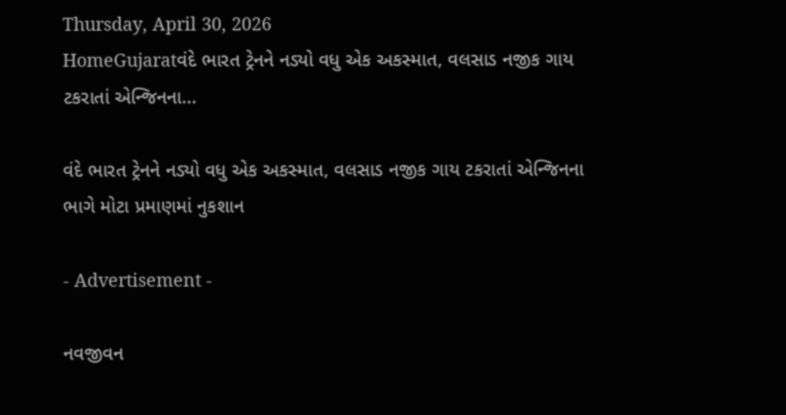Thursday, April 30, 2026
HomeGujaratવંદે ભારત ટ્રેનને નડ્યો વધુ એક અકસ્માત, વલસાડ નજીક ગાય ટકરાતાં એન્જિનના...

વંદે ભારત ટ્રેનને નડ્યો વધુ એક અકસ્માત, વલસાડ નજીક ગાય ટકરાતાં એન્જિનના ભાગે મોટા પ્રમાણમાં નુકશાન

- Advertisement -

નવજીવન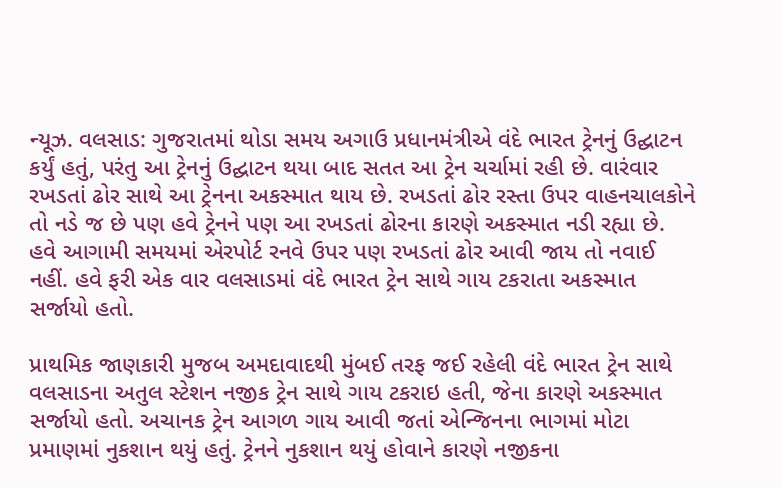ન્યૂઝ. વલસાડ: ગુજરાતમાં થોડા સમય અગાઉ પ્રધાનમંત્રીએ વંદે ભારત ટ્રેનનું ઉદ્ઘાટન કર્યું હતું, પરંતુ આ ટ્રેનનું ઉદ્ઘાટન થયા બાદ સતત આ ટ્રેન ચર્ચામાં રહી છે. વારંવાર રખડતાં ઢોર સાથે આ ટ્રેનના અકસ્માત થાય છે. રખડતાં ઢોર રસ્તા ઉપર વાહનચાલકોને તો નડે જ છે પણ હવે ટ્રેનને પણ આ રખડતાં ઢોરના કારણે અકસ્માત નડી રહ્યા છે. હવે આગામી સમયમાં એરપોર્ટ રનવે ઉપર પણ રખડતાં ઢોર આવી જાય તો નવાઈ નહીં. હવે ફરી એક વાર વલસાડમાં વંદે ભારત ટ્રેન સાથે ગાય ટકરાતા અકસ્માત સર્જાયો હતો.

પ્રાથમિક જાણકારી મુજબ અમદાવાદથી મુંબઈ તરફ જઈ રહેલી વંદે ભારત ટ્રેન સાથે વલસાડના અતુલ સ્ટેશન નજીક ટ્રેન સાથે ગાય ટકરાઇ હતી, જેના કારણે અકસ્માત સર્જાયો હતો. અચાનક ટ્રેન આગળ ગાય આવી જતાં એન્જિનના ભાગમાં મોટા પ્રમાણમાં નુકશાન થયું હતું. ટ્રેનને નુકશાન થયું હોવાને કારણે નજીકના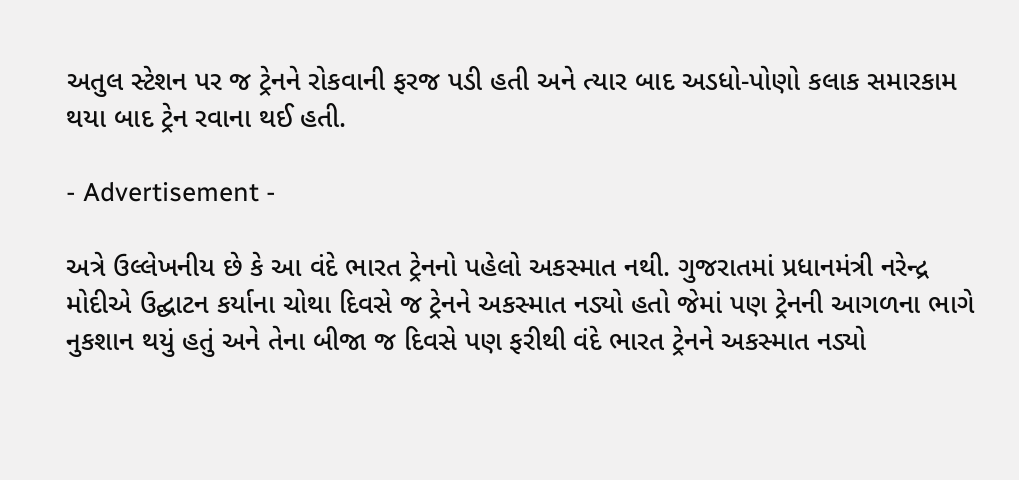અતુલ સ્ટેશન પર જ ટ્રેનને રોકવાની ફરજ પડી હતી અને ત્યાર બાદ અડધો-પોણો કલાક સમારકામ થયા બાદ ટ્રેન રવાના થઈ હતી.

- Advertisement -

અત્રે ઉલ્લેખનીય છે કે આ વંદે ભારત ટ્રેનનો પહેલો અકસ્માત નથી. ગુજરાતમાં પ્રધાનમંત્રી નરેન્દ્ર મોદીએ ઉદ્ઘાટન કર્યાના ચોથા દિવસે જ ટ્રેનને અકસ્માત નડ્યો હતો જેમાં પણ ટ્રેનની આગળના ભાગે નુકશાન થયું હતું અને તેના બીજા જ દિવસે પણ ફરીથી વંદે ભારત ટ્રેનને અકસ્માત નડ્યો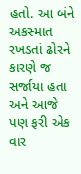હતો. આ બંને અકસ્માત રખડતાં ઢોરને કારણે જ સર્જાયા હતા અને આજે પણ ફરી એક વાર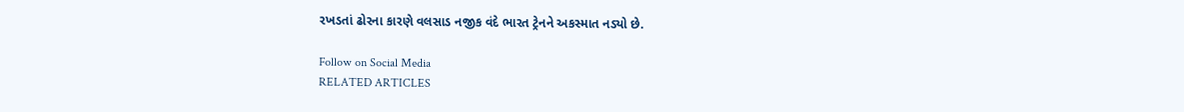રખડતાં ઢોરના કારણે વલસાડ નજીક વંદે ભારત ટ્રેનને અકસ્માત નડ્યો છે.

Follow on Social Media
RELATED ARTICLES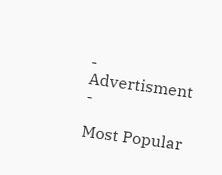- Advertisment -

Most Popular